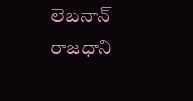లెబనాన్ రాజధాని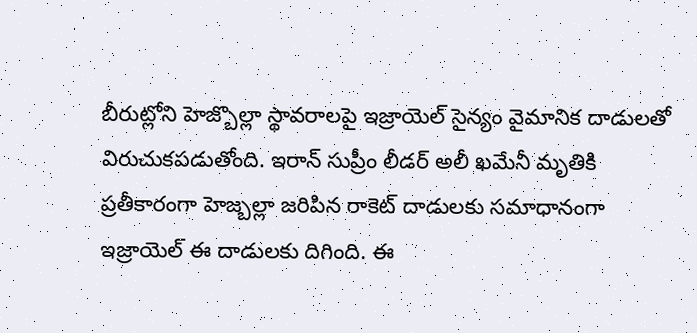బీరుట్లోని హెజ్బొల్లా స్థావరాలపై ఇజ్రాయెల్ సైన్యం వైమానిక దాడులతో విరుచుకపడుతోంది. ఇరాన్ సుప్రీం లీడర్ అలీ ఖమేనీ మృతికి ప్రతీకారంగా హెజ్బల్లా జరిపిన రాకెట్ దాడులకు సమాధానంగా ఇజ్రాయెల్ ఈ దాడులకు దిగింది. ఈ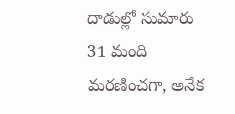దాడుల్లో సుమారు 31 మంది మరణించగా, అనేక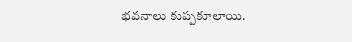భవనాలు కుప్పకూలాయి.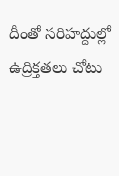దీంతో సరిహద్దుల్లో ఉద్రిక్తతలు చోటు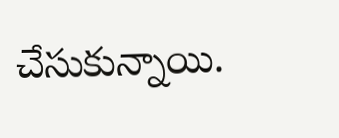చేసుకున్నాయి.